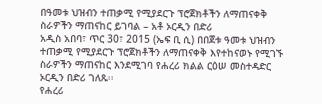በዓመቱ ህዝብን ተጠቃሚ የሚያደርጉ ፕሮጀክቶችን ለማጠናቀቅ ስራዎችን ማጠናከር ይገባል – አቶ ኦርዲን በድሪ
አዲስ አበባ፣ ጥር 30፣ 2015 (ኤፍ ቢ ሲ) በበጀቱ ዓመቱ ህዝብን ተጠቃሚ የሚያደርጉ ፕሮጀክቶችን ለማጠናቀቅ እየተከናወኑ የሚገኙ ስራዎችን ማጠናከር እንደሚገባ የሐረሪ ክልል ርዕሠ መስተዳድር ኦርዲን በድሪ ገለጹ፡፡
የሐረሪ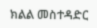ክልል መስተዳድር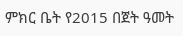ምክር ቤት የ2015 በጀት ዓመት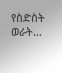የስድስት ወራት…